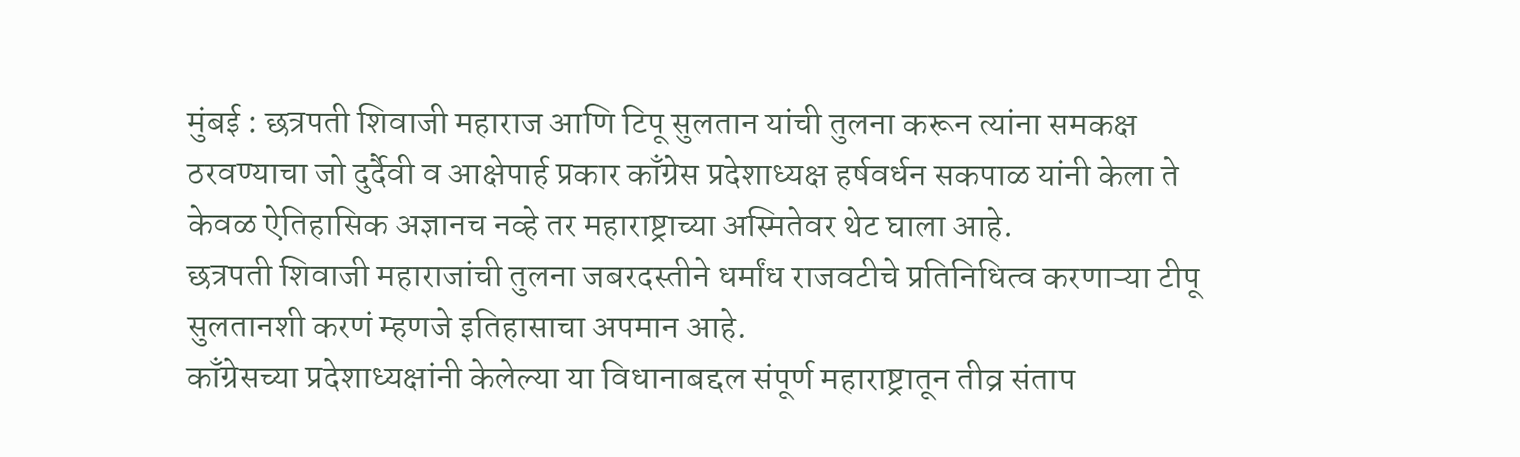मुंबई : छत्रपती शिवाजी महाराज आणि टिपू सुलतान यांची तुलना करून त्यांना समकक्ष ठरवण्याचा जो दुर्दैवी व आक्षेपार्ह प्रकार काँग्रेस प्रदेशाध्यक्ष हर्षवर्धन सकपाळ यांनी केला ते केवळ ऐतिहासिक अज्ञानच नव्हे तर महाराष्ट्राच्या अस्मितेवर थेट घाला आहे.
छत्रपती शिवाजी महाराजांची तुलना जबरदस्तीने धर्मांध राजवटीचे प्रतिनिधित्व करणाऱ्या टीपू सुलतानशी करणं म्हणजे इतिहासाचा अपमान आहे.
काँग्रेसच्या प्रदेशाध्यक्षांनी केलेल्या या विधानाबद्दल संपूर्ण महाराष्ट्रातून तीव्र संताप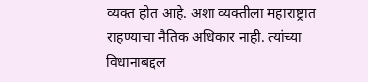व्यक्त होत आहे. अशा व्यक्तीला महाराष्ट्रात राहण्याचा नैतिक अधिकार नाही. त्यांच्या विधानाबद्दल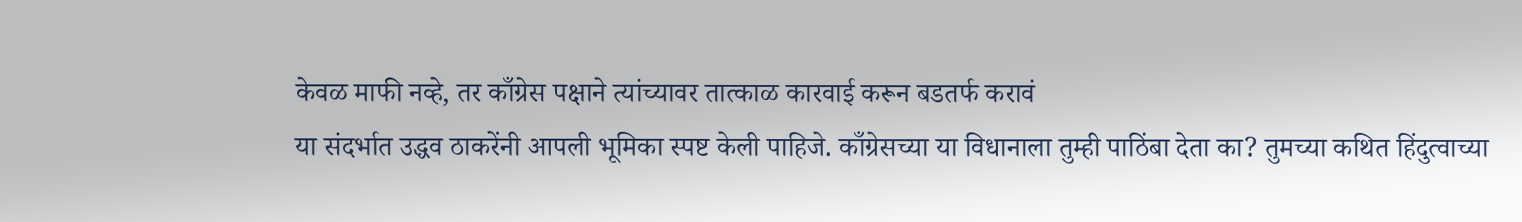केवळ माफी नव्हे, तर काँग्रेस पक्षाने त्यांच्यावर तात्काळ कारवाई करून बडतर्फ करावं
या संदर्भात उद्धव ठाकरेंनी आपली भूमिका स्पष्ट केली पाहिजे. काँग्रेसच्या या विधानाला तुम्ही पाठिंबा देता का? तुमच्या कथित हिंदुत्वाच्या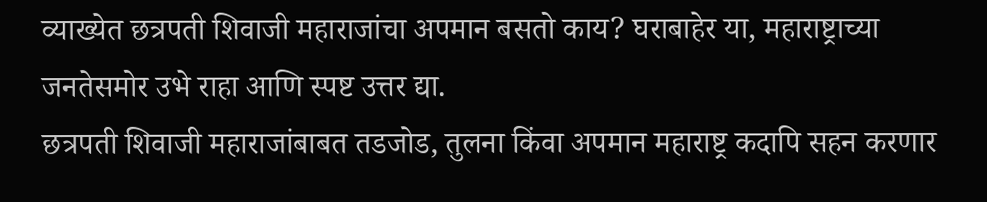व्याख्येत छत्रपती शिवाजी महाराजांचा अपमान बसतो काय? घराबाहेर या, महाराष्ट्राच्या जनतेसमोर उभे राहा आणि स्पष्ट उत्तर द्या.
छत्रपती शिवाजी महाराजांबाबत तडजोड, तुलना किंवा अपमान महाराष्ट्र कदापि सहन करणार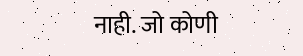नाही. जो कोणी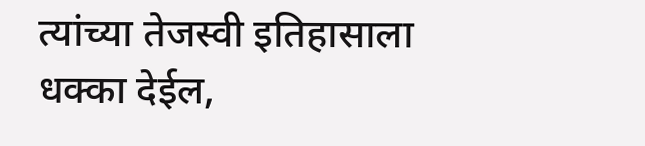त्यांच्या तेजस्वी इतिहासाला धक्का देईल,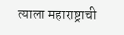त्याला महाराष्ट्राची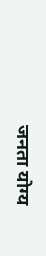जनता योग्य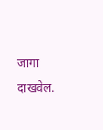जागा दाखवेल.